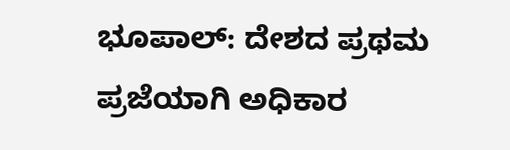ಭೂಪಾಲ್: ದೇಶದ ಪ್ರಥಮ ಪ್ರಜೆಯಾಗಿ ಅಧಿಕಾರ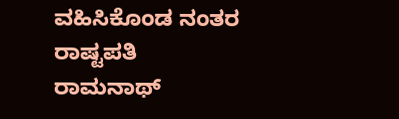ವಹಿಸಿಕೊಂಡ ನಂತರ ರಾಷ್ಟಪತಿ ರಾಮನಾಥ್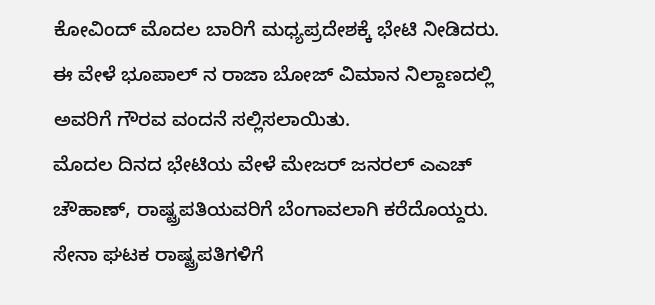ಕೋವಿಂದ್ ಮೊದಲ ಬಾರಿಗೆ ಮಧ್ಯಪ್ರದೇಶಕ್ಕೆ ಭೇಟಿ ನೀಡಿದರು. ಈ ವೇಳೆ ಭೂಪಾಲ್ ನ ರಾಜಾ ಬೋಜ್ ವಿಮಾನ ನಿಲ್ದಾಣದಲ್ಲಿ ಅವರಿಗೆ ಗೌರವ ವಂದನೆ ಸಲ್ಲಿಸಲಾಯಿತು.
ಮೊದಲ ದಿನದ ಭೇಟಿಯ ವೇಳೆ ಮೇಜರ್ ಜನರಲ್ ಎಎಚ್ ಚೌಹಾಣ್, ರಾಷ್ಟ್ರಪತಿಯವರಿಗೆ ಬೆಂಗಾವಲಾಗಿ ಕರೆದೊಯ್ದರು. ಸೇನಾ ಘಟಕ ರಾಷ್ಟ್ರಪತಿಗಳಿಗೆ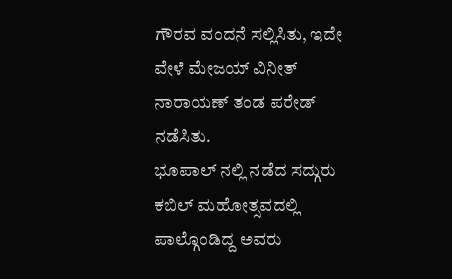ಗೌರವ ವಂದನೆ ಸಲ್ಲಿಸಿತು, ಇದೇ ವೇಳೆ ಮೇಜಯ್ ವಿನೀತ್ ನಾರಾಯಣ್ ತಂಡ ಪರೇಡ್ ನಡೆಸಿತು.
ಭೂಪಾಲ್ ನಲ್ಲಿ ನಡೆದ ಸದ್ಗುರು ಕಬಿಲ್ ಮಹೋತ್ಸವದಲ್ಲಿ ಪಾಲ್ಗೊಂಡಿದ್ದ ಅವರು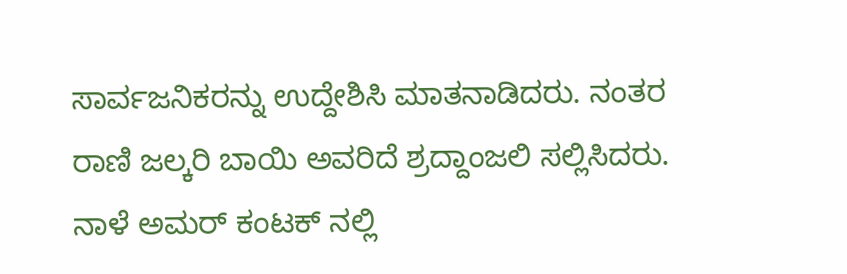ಸಾರ್ವಜನಿಕರನ್ನು ಉದ್ದೇಶಿಸಿ ಮಾತನಾಡಿದರು. ನಂತರ ರಾಣಿ ಜಲ್ಕರಿ ಬಾಯಿ ಅವರಿದೆ ಶ್ರದ್ದಾಂಜಲಿ ಸಲ್ಲಿಸಿದರು. ನಾಳೆ ಅಮರ್ ಕಂಟಕ್ ನಲ್ಲಿ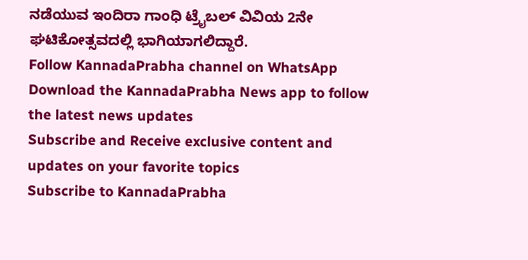ನಡೆಯುವ ಇಂದಿರಾ ಗಾಂಧಿ ಟ್ರೈಬಲ್ ವಿವಿಯ 2ನೇ ಘಟಿಕೋತ್ಸವದಲ್ಲಿ ಭಾಗಿಯಾಗಲಿದ್ದಾರೆ.
Follow KannadaPrabha channel on WhatsApp
Download the KannadaPrabha News app to follow the latest news updates
Subscribe and Receive exclusive content and updates on your favorite topics
Subscribe to KannadaPrabha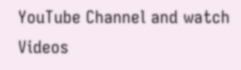YouTube Channel and watch Videos